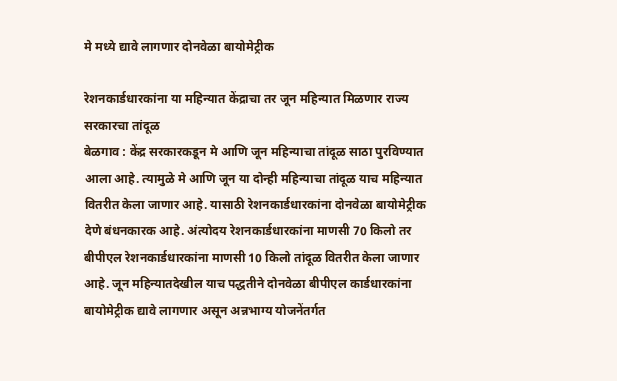मे मध्ये द्यावे लागणार दोनवेळा बायोमेट्रीक

रेशनकार्डधारकांना या महिन्यात केंद्राचा तर जून महिन्यात मिळणार राज्य सरकारचा तांदूळ
बेळगाव : केंद्र सरकारकडून मे आणि जून महिन्याचा तांदूळ साठा पुरविण्यात आला आहे. त्यामुळे मे आणि जून या दोन्ही महिन्याचा तांदूळ याच महिन्यात वितरीत केला जाणार आहे. यासाठी रेशनकार्डधारकांना दोनवेळा बायोमेट्रीक देणे बंधनकारक आहे. अंत्योदय रेशनकार्डधारकांना माणसी 70 किलो तर बीपीएल रेशनकार्डधारकांना माणसी 10 किलो तांदूळ वितरीत केला जाणार आहे. जून महिन्यातदेखील याच पद्धतीने दोनवेळा बीपीएल कार्डधारकांना बायोमेट्रीक द्यावे लागणार असून अन्नभाग्य योजनेंतर्गत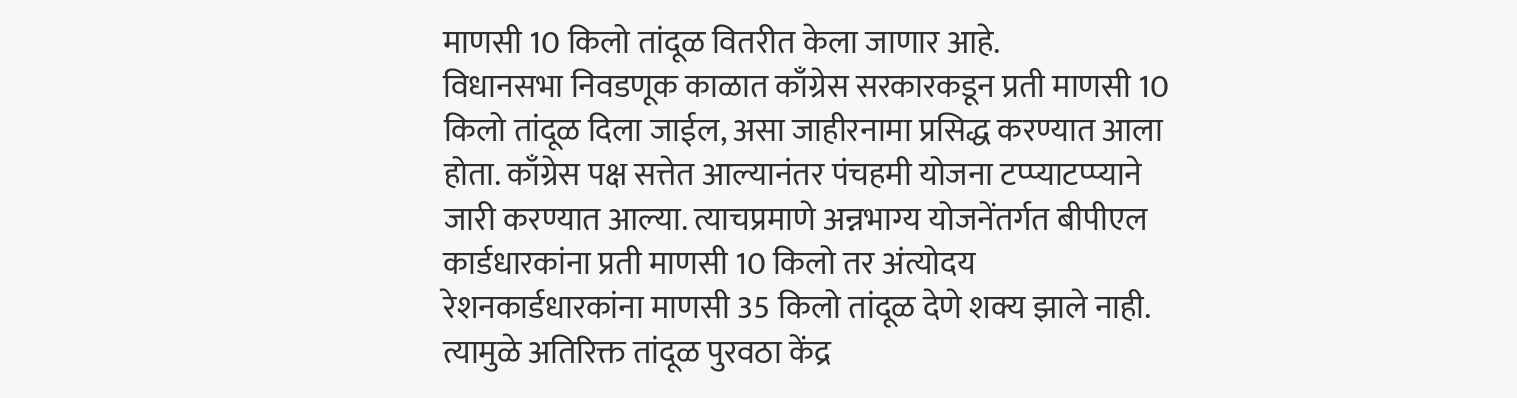माणसी 10 किलो तांदूळ वितरीत केला जाणार आहे.
विधानसभा निवडणूक काळात काँग्रेस सरकारकडून प्रती माणसी 10 किलो तांदूळ दिला जाईल, असा जाहीरनामा प्रसिद्ध करण्यात आला होता. काँग्रेस पक्ष सत्तेत आल्यानंतर पंचहमी योजना टप्प्याटप्प्याने जारी करण्यात आल्या. त्याचप्रमाणे अन्नभाग्य योजनेंतर्गत बीपीएल कार्डधारकांना प्रती माणसी 10 किलो तर अंत्योदय रेशनकार्डधारकांना माणसी 35 किलो तांदूळ देणे शक्य झाले नाही. त्यामुळे अतिरिक्त तांदूळ पुरवठा केंद्र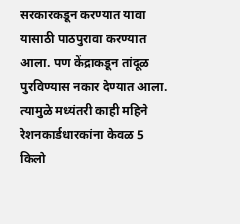सरकारकडून करण्यात यावा यासाठी पाठपुरावा करण्यात आला. पण केंद्राकडून तांदूळ पुरविण्यास नकार देण्यात आला.
त्यामुळे मध्यंतरी काही महिने रेशनकार्डधारकांना केवळ 5 किलो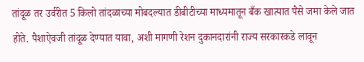तांदूळ तर उर्वरीत 5 किलो तांदळाच्या मोबदल्यात डीबीटीच्या माध्यमातून बँक खात्यात पैसे जमा केले जात होते. पैशाऐवजी तांदूळ देण्यात यावा, अशी मागणी रेशन दुकानदारांनी राज्य सरकारकडे लावून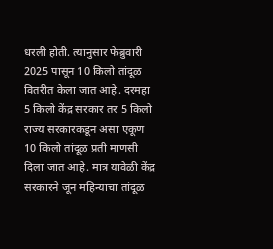धरली होती. त्यानुसार फेब्रुवारी 2025 पासून 10 किलो तांदूळ वितरीत केला जात आहे. दरमहा 5 किलो केंद्र सरकार तर 5 किलो राज्य सरकारकडून असा एकूण 10 किलो तांदूळ प्रती माणसी दिला जात आहे. मात्र यावेळी केंद्र सरकारने जून महिन्याचा तांदूळ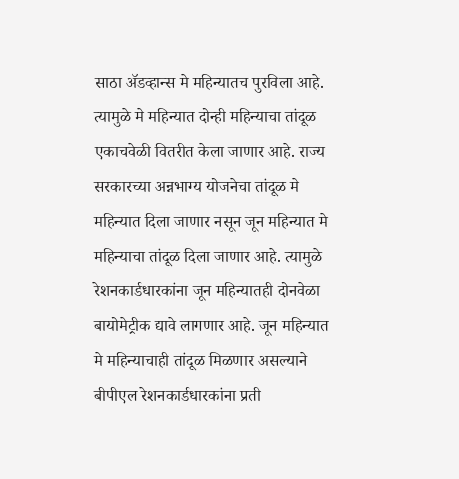साठा ॲडव्हान्स मे महिन्यातच पुरविला आहे.
त्यामुळे मे महिन्यात दोन्ही महिन्याचा तांदूळ एकाचवेळी वितरीत केला जाणार आहे. राज्य सरकारच्या अन्नभाग्य योजनेचा तांदूळ मे महिन्यात दिला जाणार नसून जून महिन्यात मे महिन्याचा तांदूळ दिला जाणार आहे. त्यामुळे रेशनकार्डधारकांना जून महिन्यातही दोनवेळा बायोमेट्रीक द्यावे लागणार आहे. जून महिन्यात मे महिन्याचाही तांदूळ मिळणार असल्याने बीपीएल रेशनकार्डधारकांना प्रती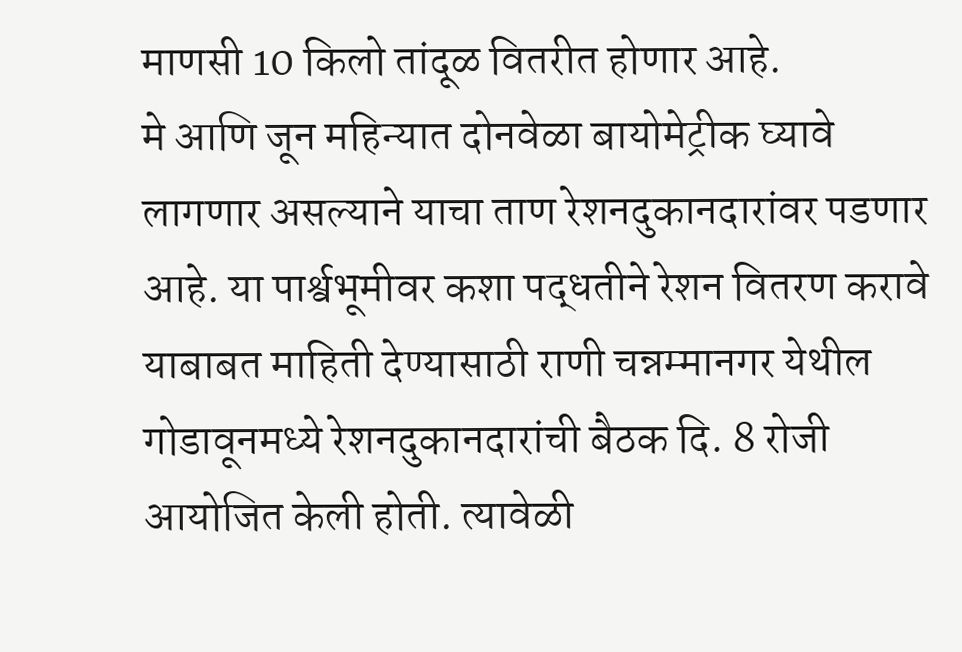माणसी 10 किलो तांदूळ वितरीत होणार आहे.
मे आणि जून महिन्यात दोनवेळा बायोमेट्रीक घ्यावे लागणार असल्याने याचा ताण रेशनदुकानदारांवर पडणार आहे. या पार्श्वभूमीवर कशा पद्धतीने रेशन वितरण करावे याबाबत माहिती देण्यासाठी राणी चन्नम्मानगर येथील गोडावूनमध्ये रेशनदुकानदारांची बैठक दि. 8 रोजी आयोजित केली होती. त्यावेळी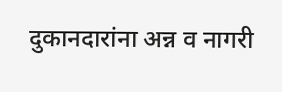दुकानदारांना अन्न व नागरी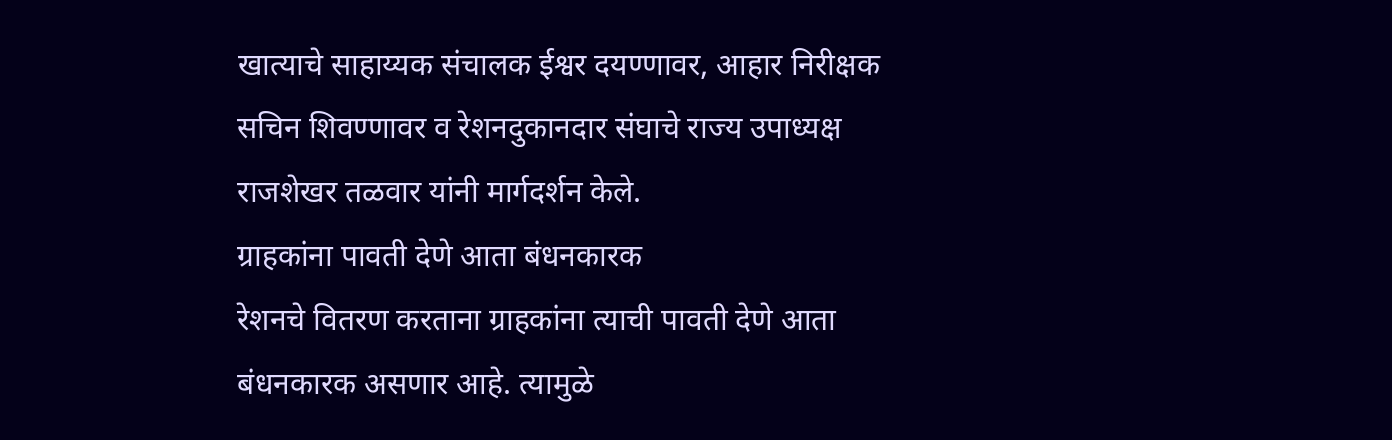खात्याचे साहाय्यक संचालक ईश्वर दयण्णावर, आहार निरीक्षक सचिन शिवण्णावर व रेशनदुकानदार संघाचे राज्य उपाध्यक्ष राजशेखर तळवार यांनी मार्गदर्शन केले.
ग्राहकांना पावती देणे आता बंधनकारक
रेशनचे वितरण करताना ग्राहकांना त्याची पावती देणे आता बंधनकारक असणार आहे. त्यामुळे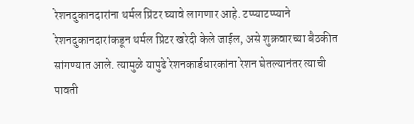रेशनदुकानदारांना थर्मल प्रिंटर घ्यावे लागणार आहे. टप्प्याटप्प्याने रेशनदुकानदारांकडून थर्मल प्रिंटर खरेदी केले जाईल, असे शुक्रवारच्या बैठकीत सांगण्यात आले. त्यामुळे यापुढे रेशनकार्डधारकांना रेशन घेतल्यानंतर त्याची पावती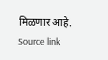मिळणार आहे.
Source link